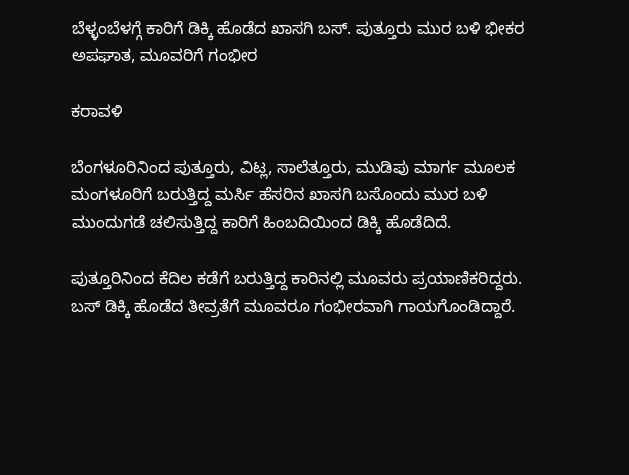ಬೆಳ್ಳಂಬೆಳಗ್ಗೆ ಕಾರಿಗೆ ಡಿಕ್ಕಿ ಹೊಡೆದ ಖಾಸಗಿ ಬಸ್. ಪುತ್ತೂರು ಮುರ ಬಳಿ ಭೀಕರ ಅಪಘಾತ, ಮೂವರಿಗೆ ಗಂಭೀರ

ಕರಾವಳಿ

ಬೆಂಗಳೂರಿನಿಂದ ಪುತ್ತೂರು, ವಿಟ್ಲ, ಸಾಲೆತ್ತೂರು, ಮುಡಿಪು ಮಾರ್ಗ ಮೂಲಕ ಮಂಗಳೂರಿಗೆ ಬರುತ್ತಿದ್ದ ಮರ್ಸಿ ಹೆಸರಿನ ಖಾಸಗಿ ಬಸೊಂದು ಮುರ ಬಳಿ ಮುಂದುಗಡೆ ಚಲಿಸುತ್ತಿದ್ದ ಕಾರಿಗೆ ಹಿಂಬದಿಯಿಂದ ಡಿಕ್ಕಿ ಹೊಡೆದಿದೆ.

ಪುತ್ತೂರಿನಿಂದ ಕೆದಿಲ ಕಡೆಗೆ ಬರುತ್ತಿದ್ದ ಕಾರಿನಲ್ಲಿ ಮೂವರು ಪ್ರಯಾಣಿಕರಿದ್ದರು. ಬಸ್ ಡಿಕ್ಕಿ ಹೊಡೆದ ತೀವ್ರತೆಗೆ ಮೂವರೂ ಗಂಭೀರವಾಗಿ ಗಾಯಗೊಂಡಿದ್ದಾರೆ.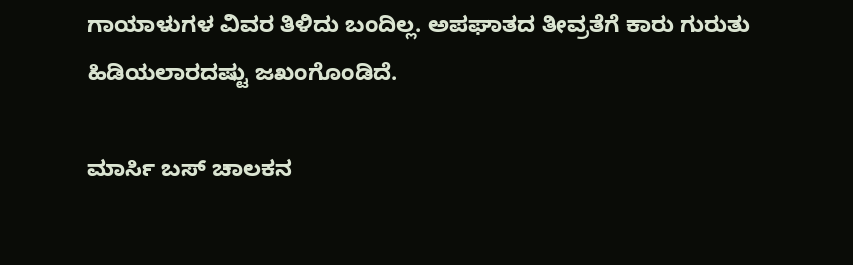ಗಾಯಾಳುಗಳ ವಿವರ ತಿಳಿದು ಬಂದಿಲ್ಲ. ಅಪಘಾತದ ತೀವ್ರತೆಗೆ ಕಾರು ಗುರುತು ಹಿಡಿಯಲಾರದಷ್ಟು ಜಖಂಗೊಂಡಿದೆ.

ಮಾರ್ಸಿ ಬಸ್ ಚಾಲಕನ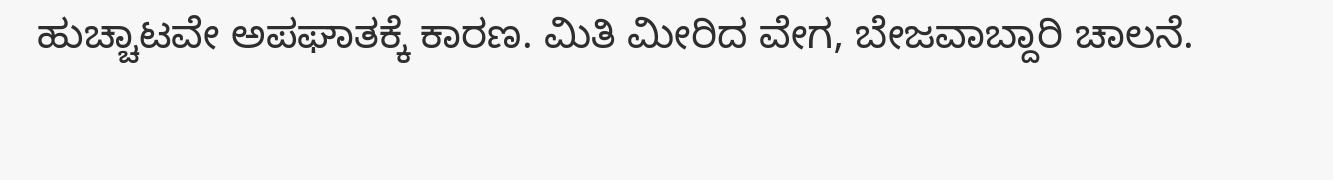ಹುಚ್ಚಾಟವೇ ಅಪಘಾತಕ್ಕೆ ಕಾರಣ. ಮಿತಿ ಮೀರಿದ ವೇಗ, ಬೇಜವಾಬ್ದಾರಿ ಚಾಲನೆ.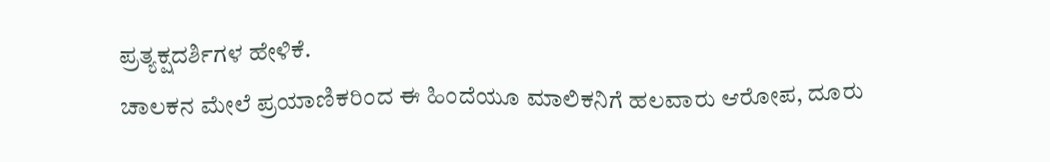ಪ್ರತ್ಯಕ್ಷದರ್ಶಿಗಳ ಹೇಳಿಕೆ.
ಚಾಲಕನ ಮೇಲೆ ಪ್ರಯಾಣಿಕರಿಂದ ಈ ಹಿಂದೆಯೂ ಮಾಲಿಕನಿಗೆ ಹಲವಾರು ಆರೋಪ, ದೂರು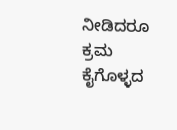ನೀಡಿದರೂ ಕ್ರಮ ಕೈಗೊಳ್ಳದ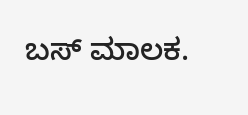ಬಸ್ ಮಾಲಕ.